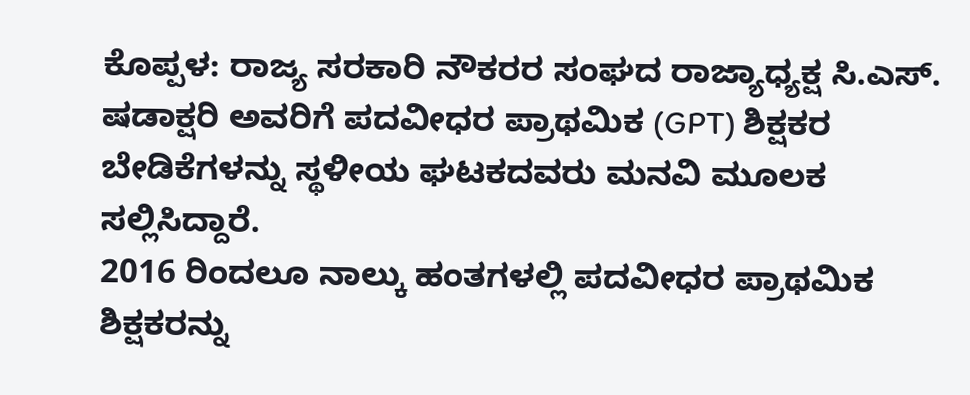ಕೊಪ್ಪಳ: ರಾಜ್ಯ ಸರಕಾರಿ ನೌಕರರ ಸಂಘದ ರಾಜ್ಯಾಧ್ಯಕ್ಷ ಸಿ.ಎಸ್. ಷಡಾಕ್ಷರಿ ಅವರಿಗೆ ಪದವೀಧರ ಪ್ರಾಥಮಿಕ (GPT) ಶಿಕ್ಷಕರ ಬೇಡಿಕೆಗಳನ್ನು ಸ್ಥಳೀಯ ಘಟಕದವರು ಮನವಿ ಮೂಲಕ ಸಲ್ಲಿಸಿದ್ದಾರೆ.
2016 ರಿಂದಲೂ ನಾಲ್ಕು ಹಂತಗಳಲ್ಲಿ ಪದವೀಧರ ಪ್ರಾಥಮಿಕ ಶಿಕ್ಷಕರನ್ನು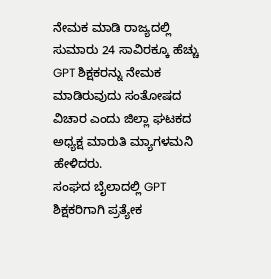ನೇಮಕ ಮಾಡಿ ರಾಜ್ಯದಲ್ಲಿ ಸುಮಾರು 24 ಸಾವಿರಕ್ಕೂ ಹೆಚ್ಚು GPT ಶಿಕ್ಷಕರನ್ನು ನೇಮಕ ಮಾಡಿರುವುದು ಸಂತೋಷದ ವಿಚಾರ ಎಂದು ಜಿಲ್ಲಾ ಘಟಕದ ಅಧ್ಯಕ್ಷ ಮಾರುತಿ ಮ್ಯಾಗಳಮನಿ ಹೇಳಿದರು.
ಸಂಘದ ಬೈಲಾದಲ್ಲಿ GPT ಶಿಕ್ಷಕರಿಗಾಗಿ ಪ್ರತ್ಯೇಕ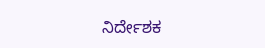ನಿರ್ದೇಶಕ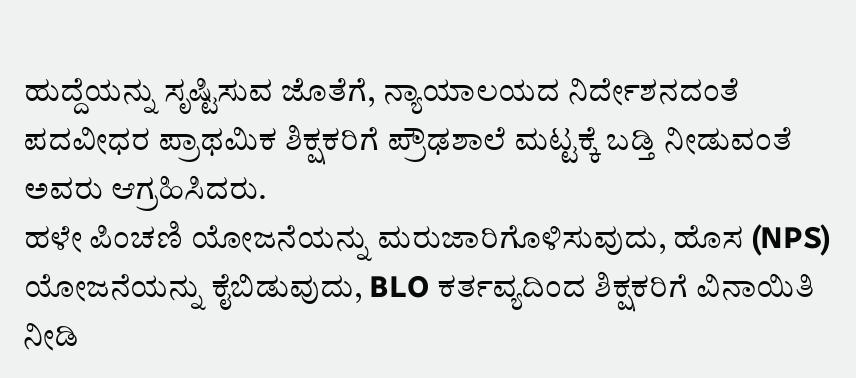ಹುದ್ದೆಯನ್ನು ಸೃಷ್ಟಿಸುವ ಜೊತೆಗೆ, ನ್ಯಾಯಾಲಯದ ನಿರ್ದೇಶನದಂತೆ ಪದವೀಧರ ಪ್ರಾಥಮಿಕ ಶಿಕ್ಷಕರಿಗೆ ಪ್ರೌಢಶಾಲೆ ಮಟ್ಟಕ್ಕೆ ಬಡ್ತಿ ನೀಡುವಂತೆ ಅವರು ಆಗ್ರಹಿಸಿದರು.
ಹಳೇ ಪಿಂಚಣಿ ಯೋಜನೆಯನ್ನು ಮರುಜಾರಿಗೊಳಿಸುವುದು, ಹೊಸ (NPS) ಯೋಜನೆಯನ್ನು ಕೈಬಿಡುವುದು, BLO ಕರ್ತವ್ಯದಿಂದ ಶಿಕ್ಷಕರಿಗೆ ವಿನಾಯಿತಿ ನೀಡಿ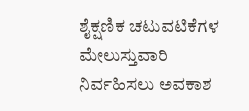ಶೈಕ್ಷಣಿಕ ಚಟುವಟಿಕೆಗಳ ಮೇಲುಸ್ತುವಾರಿ ನಿರ್ವಹಿಸಲು ಅವಕಾಶ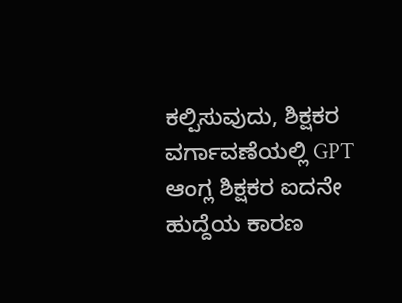ಕಲ್ಪಿಸುವುದು, ಶಿಕ್ಷಕರ ವರ್ಗಾವಣೆಯಲ್ಲಿ GPT ಆಂಗ್ಲ ಶಿಕ್ಷಕರ ಐದನೇ ಹುದ್ದೆಯ ಕಾರಣ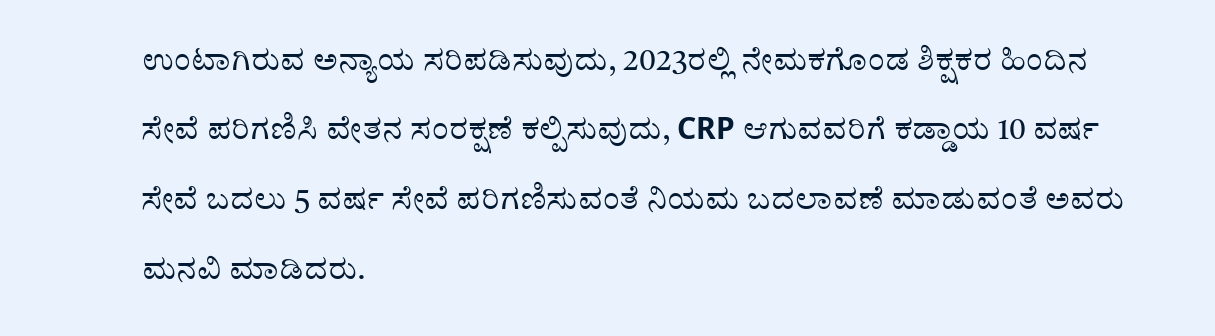ಉಂಟಾಗಿರುವ ಅನ್ಯಾಯ ಸರಿಪಡಿಸುವುದು, 2023ರಲ್ಲಿ ನೇಮಕಗೊಂಡ ಶಿಕ್ಷಕರ ಹಿಂದಿನ ಸೇವೆ ಪರಿಗಣಿಸಿ ವೇತನ ಸಂರಕ್ಷಣೆ ಕಲ್ಪಿಸುವುದು, CRP ಆಗುವವರಿಗೆ ಕಡ್ಡಾಯ 10 ವರ್ಷ ಸೇವೆ ಬದಲು 5 ವರ್ಷ ಸೇವೆ ಪರಿಗಣಿಸುವಂತೆ ನಿಯಮ ಬದಲಾವಣೆ ಮಾಡುವಂತೆ ಅವರು ಮನವಿ ಮಾಡಿದರು.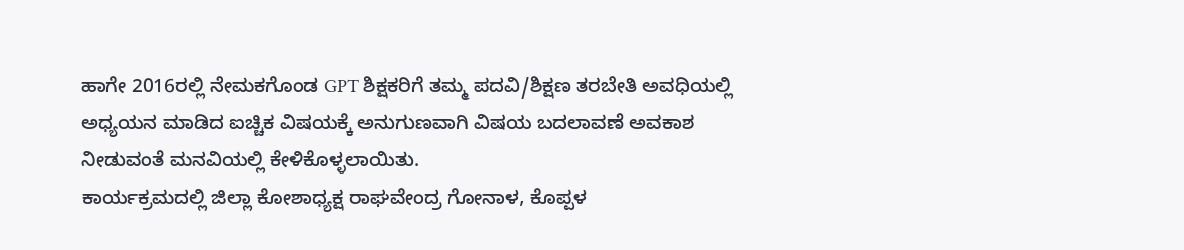ಹಾಗೇ 2016ರಲ್ಲಿ ನೇಮಕಗೊಂಡ GPT ಶಿಕ್ಷಕರಿಗೆ ತಮ್ಮ ಪದವಿ/ಶಿಕ್ಷಣ ತರಬೇತಿ ಅವಧಿಯಲ್ಲಿ ಅಧ್ಯಯನ ಮಾಡಿದ ಐಚ್ಚಿಕ ವಿಷಯಕ್ಕೆ ಅನುಗುಣವಾಗಿ ವಿಷಯ ಬದಲಾವಣೆ ಅವಕಾಶ ನೀಡುವಂತೆ ಮನವಿಯಲ್ಲಿ ಕೇಳಿಕೊಳ್ಳಲಾಯಿತು.
ಕಾರ್ಯಕ್ರಮದಲ್ಲಿ ಜಿಲ್ಲಾ ಕೋಶಾಧ್ಯಕ್ಷ ರಾಘವೇಂದ್ರ ಗೋನಾಳ, ಕೊಪ್ಪಳ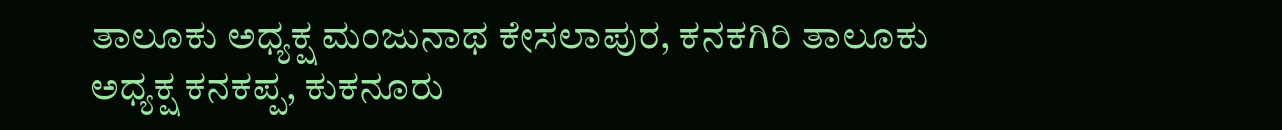ತಾಲೂಕು ಅಧ್ಯಕ್ಷ ಮಂಜುನಾಥ ಕೇಸಲಾಪುರ, ಕನಕಗಿರಿ ತಾಲೂಕು ಅಧ್ಯಕ್ಷ ಕನಕಪ್ಪ, ಕುಕನೂರು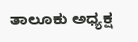ತಾಲೂಕು ಅಧ್ಯಕ್ಷ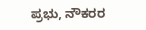ಪ್ರಭು, ನೌಕರರ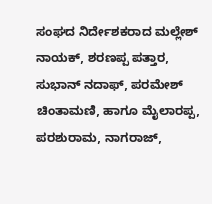ಸಂಘದ ನಿರ್ದೇಶಕರಾದ ಮಲ್ಲೇಶ್ ನಾಯಕ್, ಶರಣಪ್ಪ ಪತ್ತಾರ, ಸುಭಾನ್ ನದಾಫ್, ಪರಮೇಶ್ ಚಿಂತಾಮಣಿ, ಹಾಗೂ ಮೈಲಾರಪ್ಪ, ಪರಶುರಾಮ, ನಾಗರಾಜ್,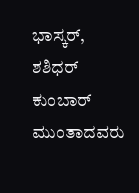ಭಾಸ್ಕರ್, ಶಶಿಧರ್ ಕುಂಬಾರ್ ಮುಂತಾದವರು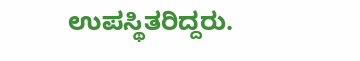ಉಪಸ್ಥಿತರಿದ್ದರು.